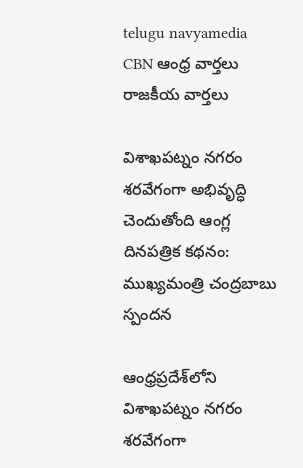telugu navyamedia
CBN ఆంధ్ర వార్తలు రాజకీయ వార్తలు

విశాఖపట్నం నగరం శరవేగంగా అభివృద్ధి చెందుతోంది ఆంగ్ల దినపత్రిక కథనం: ముఖ్యమంత్రి చంద్రబాబు స్పందన

ఆంధ్రప్రదేశ్‌లోని విశాఖపట్నం నగరం శరవేగంగా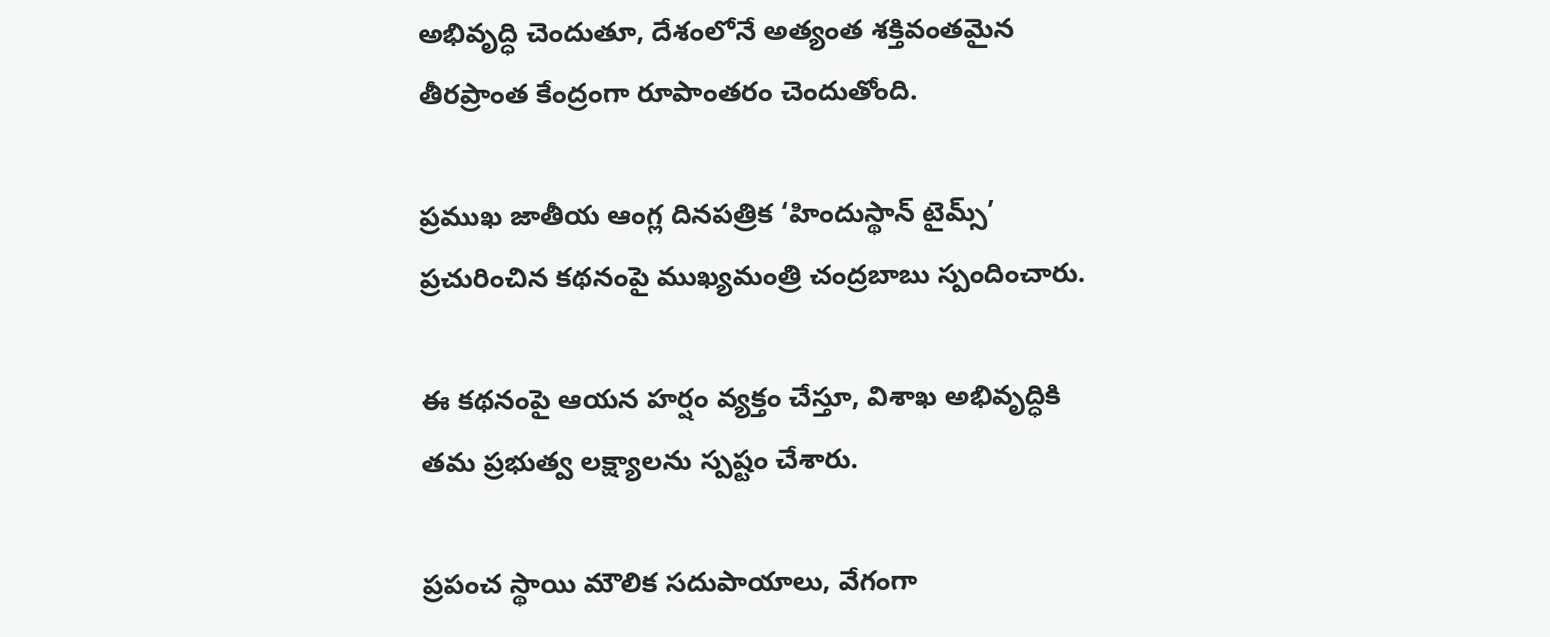అభివృద్ధి చెందుతూ, దేశంలోనే అత్యంత శక్తివంతమైన తీరప్రాంత కేంద్రంగా రూపాంతరం చెందుతోంది.

ప్రముఖ జాతీయ ఆంగ్ల దినపత్రిక ‘హిందుస్థాన్ టైమ్స్’ ప్రచురించిన కథనంపై ముఖ్యమంత్రి చంద్రబాబు స్పందించారు.

ఈ కథనంపై ఆయన హర్షం వ్యక్తం చేస్తూ, విశాఖ అభివృద్ధికి తమ ప్రభుత్వ లక్ష్యాలను స్పష్టం చేశారు.

ప్రపంచ స్థాయి మౌలిక సదుపాయాలు, వేగంగా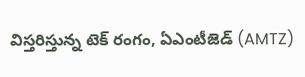విస్తరిస్తున్న టెక్ రంగం, ఏఎంటీజెడ్ (AMTZ)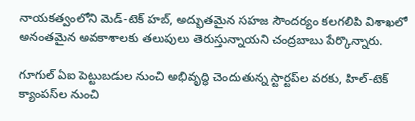నాయకత్వంలోని మెడ్-టెక్ హబ్, అద్భుతమైన సహజ సౌందర్యం కలగలిపి విశాఖలో అనంతమైన అవకాశాలకు తలుపులు తెరుస్తున్నాయని చంద్రబాబు పేర్కొన్నారు.

గూగుల్ ఏఐ పెట్టుబడుల నుంచి అభివృద్ధి చెందుతున్న స్టార్టప్‌ల వరకు, హిల్-టెక్ క్యాంపస్‌ల నుంచి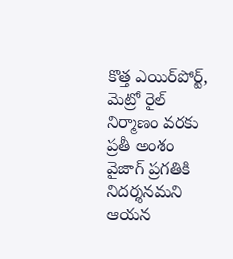కొత్త ఎయిర్‌పోర్ట్, మెట్రో రైల్ నిర్మాణం వరకు ప్రతీ అంశం వైజాగ్‌ ప్రగతికి నిదర్శనమని ఆయన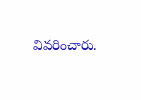వివరించారు.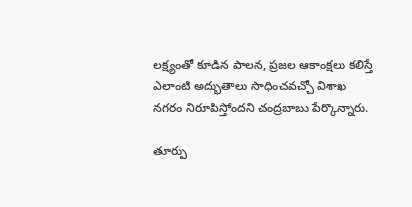లక్ష్యంతో కూడిన పాలన, ప్రజల ఆకాంక్షలు కలిస్తే ఎలాంటి అద్భుతాలు సాధించవచ్చో విశాఖ నగరం నిరూపిస్తోందని చంద్రబాబు పేర్కొన్నారు.

తూర్పు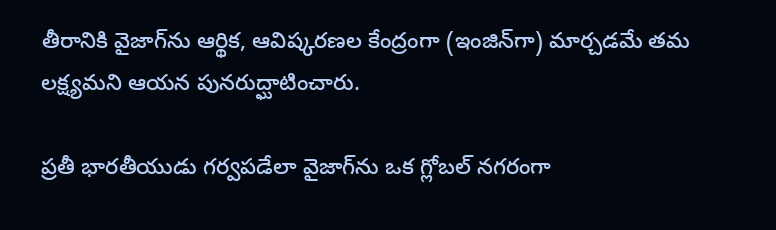తీరానికి వైజాగ్‌ను ఆర్థిక, ఆవిష్కరణల కేంద్రంగా (ఇంజిన్‌గా) మార్చడమే తమ లక్ష్యమని ఆయన పునరుద్ఘాటించారు.

ప్రతీ భారతీయుడు గర్వపడేలా వైజాగ్‌ను ఒక గ్లోబల్ నగరంగా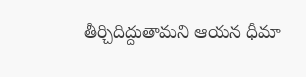తీర్చిదిద్దుతామని ఆయన ధీమా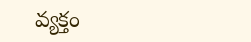వ్యక్తం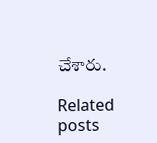చేశారు.

Related posts